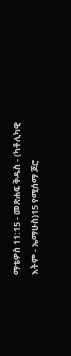ማቴዎስ 11:15 - መጽሐፍ ቅዱስ - (ካቶሊካዊ እትም - ኤማሁስ)15 የሚሰማ ጆሮ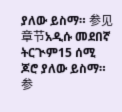ያለው ይስማ። 参见章节አዲሱ መደበኛ ትርጒም15 ሰሚ ጆሮ ያለው ይስማ። 参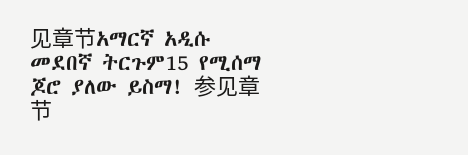见章节አማርኛ አዲሱ መደበኛ ትርጉም15 የሚሰማ ጆሮ ያለው ይስማ! 参见章节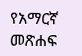የአማርኛ መጽሐፍ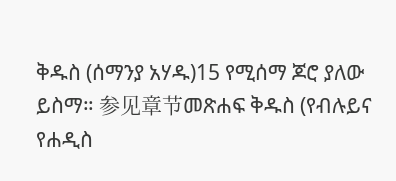ቅዱስ (ሰማንያ አሃዱ)15 የሚሰማ ጆሮ ያለው ይስማ። 参见章节መጽሐፍ ቅዱስ (የብሉይና የሐዲስ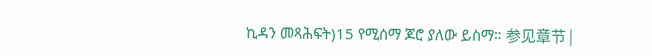ኪዳን መጻሕፍት)15 የሚሰማ ጆሮ ያለው ይስማ። 参见章节 |